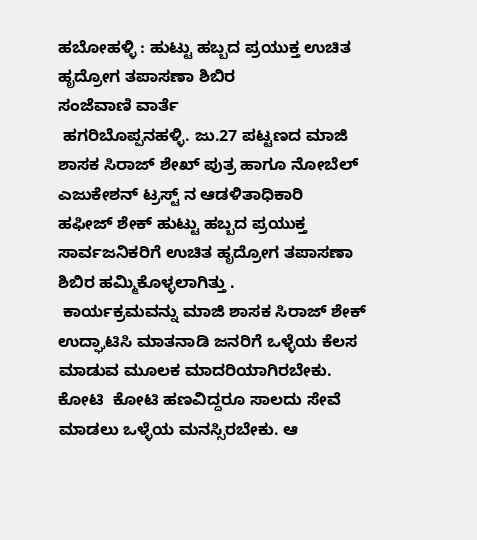ಹಬೋಹಳ್ಳಿ : ಹುಟ್ಟು ಹಬ್ಬದ ಪ್ರಯುಕ್ತ ಉಚಿತ ಹೃದ್ರೋಗ ತಪಾಸಣಾ ಶಿಬಿರ
ಸಂಜೆವಾಣಿ ವಾರ್ತೆ
 ಹಗರಿಬೊಪ್ಪನಹಳ್ಳಿ. ಜು.27 ಪಟ್ಟಣದ ಮಾಜಿ ಶಾಸಕ ಸಿರಾಜ್ ಶೇಖ್ ಪುತ್ರ ಹಾಗೂ ನೋಬೆಲ್ ಎಜುಕೇಶನ್ ಟ್ರಸ್ಟ್ ನ ಆಡಳಿತಾಧಿಕಾರಿ  ಹಫೀಜ್ ಶೇಕ್ ಹುಟ್ಟು ಹಬ್ಬದ ಪ್ರಯುಕ್ತ ಸಾರ್ವಜನಿಕರಿಗೆ ಉಚಿತ ಹೃದ್ರೋಗ ತಪಾಸಣಾ ಶಿಬಿರ ಹಮ್ಮಿಕೊಳ್ಳಲಾಗಿತ್ತು .
 ಕಾರ್ಯಕ್ರಮವನ್ನು ಮಾಜಿ ಶಾಸಕ ಸಿರಾಜ್ ಶೇಕ್   ಉದ್ಘಾಟಿಸಿ ಮಾತನಾಡಿ ಜನರಿಗೆ ಒಳ್ಳೆಯ ಕೆಲಸ ಮಾಡುವ ಮೂಲಕ ಮಾದರಿಯಾಗಿರಬೇಕು. ಕೋಟಿ  ಕೋಟಿ ಹಣವಿದ್ದರೂ ಸಾಲದು ಸೇವೆ ಮಾಡಲು ಒಳ್ಳೆಯ ಮನಸ್ಸಿರಬೇಕು. ಆ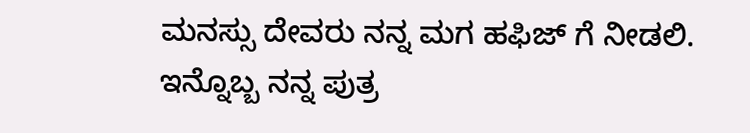ಮನಸ್ಸು ದೇವರು ನನ್ನ ಮಗ ಹಫಿಜ್ ಗೆ ನೀಡಲಿ. ಇನ್ನೊಬ್ಬ ನನ್ನ ಪುತ್ರ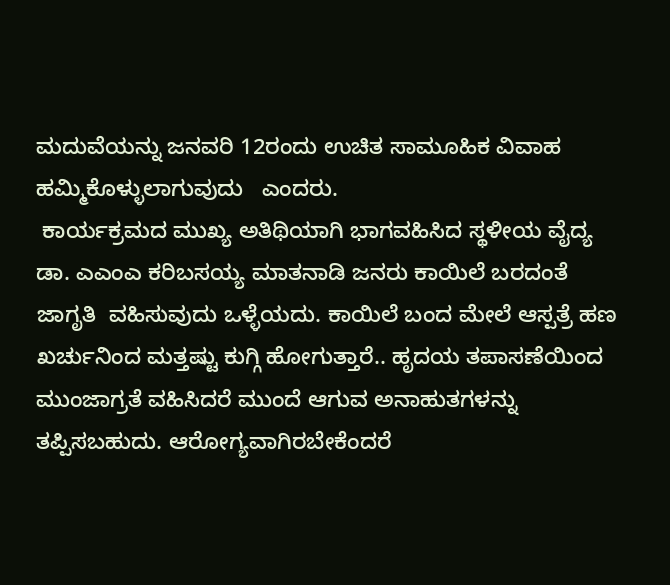ಮದುವೆಯನ್ನು ಜನವರಿ 12ರಂದು ಉಚಿತ ಸಾಮೂಹಿಕ ವಿವಾಹ ಹಮ್ಮಿಕೊಳ್ಳುಲಾಗುವುದು   ಎಂದರು.
 ಕಾರ್ಯಕ್ರಮದ ಮುಖ್ಯ ಅತಿಥಿಯಾಗಿ ಭಾಗವಹಿಸಿದ ಸ್ಥಳೀಯ ವೈದ್ಯ  ಡಾ. ಎಎಂಎ ಕರಿಬಸಯ್ಯ ಮಾತನಾಡಿ ಜನರು ಕಾಯಿಲೆ ಬರದಂತೆ ಜಾಗೃತಿ  ವಹಿಸುವುದು ಒಳ್ಳೆಯದು. ಕಾಯಿಲೆ ಬಂದ ಮೇಲೆ ಆಸ್ಪತ್ರೆ ಹಣ ಖರ್ಚುನಿಂದ ಮತ್ತಷ್ಟು ಕುಗ್ಗಿ ಹೋಗುತ್ತಾರೆ.. ಹೃದಯ ತಪಾಸಣೆಯಿಂದ ಮುಂಜಾಗ್ರತೆ ವಹಿಸಿದರೆ ಮುಂದೆ ಆಗುವ ಅನಾಹುತಗಳನ್ನು ತಪ್ಪಿಸಬಹುದು. ಆರೋಗ್ಯವಾಗಿರಬೇಕೆಂದರೆ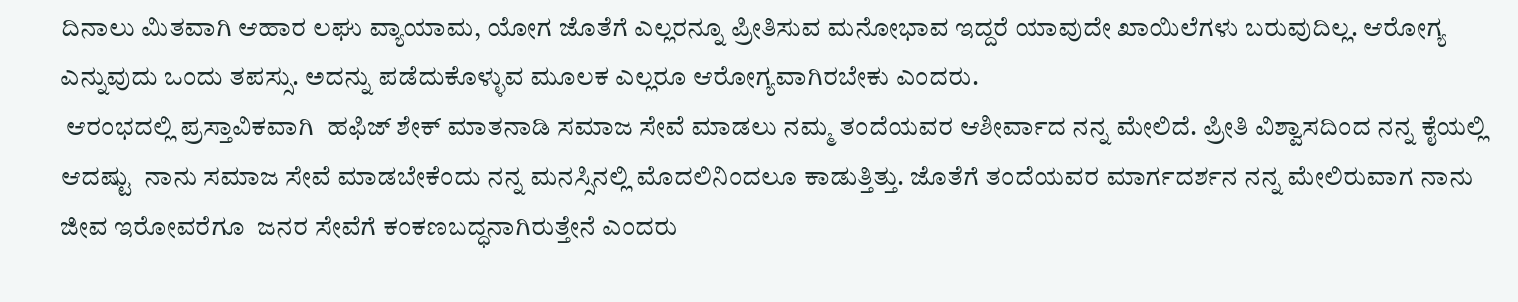ದಿನಾಲು ಮಿತವಾಗಿ ಆಹಾರ ಲಘು ವ್ಯಾಯಾಮ, ಯೋಗ ಜೊತೆಗೆ ಎಲ್ಲರನ್ನೂ ಪ್ರೀತಿಸುವ ಮನೋಭಾವ ಇದ್ದರೆ ಯಾವುದೇ ಖಾಯಿಲೆಗಳು ಬರುವುದಿಲ್ಲ. ಆರೋಗ್ಯ ಎನ್ನುವುದು ಒಂದು ತಪಸ್ಸು. ಅದನ್ನು ಪಡೆದುಕೊಳ್ಳುವ ಮೂಲಕ ಎಲ್ಲರೂ ಆರೋಗ್ಯವಾಗಿರಬೇಕು ಎಂದರು.
 ಆರಂಭದಲ್ಲಿ ಪ್ರಸ್ತಾವಿಕವಾಗಿ  ಹಫಿಜ್ ಶೇಕ್ ಮಾತನಾಡಿ ಸಮಾಜ ಸೇವೆ ಮಾಡಲು ನಮ್ಮ ತಂದೆಯವರ ಆಶೀರ್ವಾದ ನನ್ನ ಮೇಲಿದೆ. ಪ್ರೀತಿ ವಿಶ್ವಾಸದಿಂದ ನನ್ನ ಕೈಯಲ್ಲಿ ಆದಷ್ಟು  ನಾನು ಸಮಾಜ ಸೇವೆ ಮಾಡಬೇಕೆಂದು ನನ್ನ ಮನಸ್ಸಿನಲ್ಲಿ ಮೊದಲಿನಿಂದಲೂ ಕಾಡುತ್ತಿತ್ತು. ಜೊತೆಗೆ ತಂದೆಯವರ ಮಾರ್ಗದರ್ಶನ ನನ್ನ ಮೇಲಿರುವಾಗ ನಾನು ಜೀವ ಇರೋವರೆಗೂ  ಜನರ ಸೇವೆಗೆ ಕಂಕಣಬದ್ಧನಾಗಿರುತ್ತೇನೆ ಎಂದರು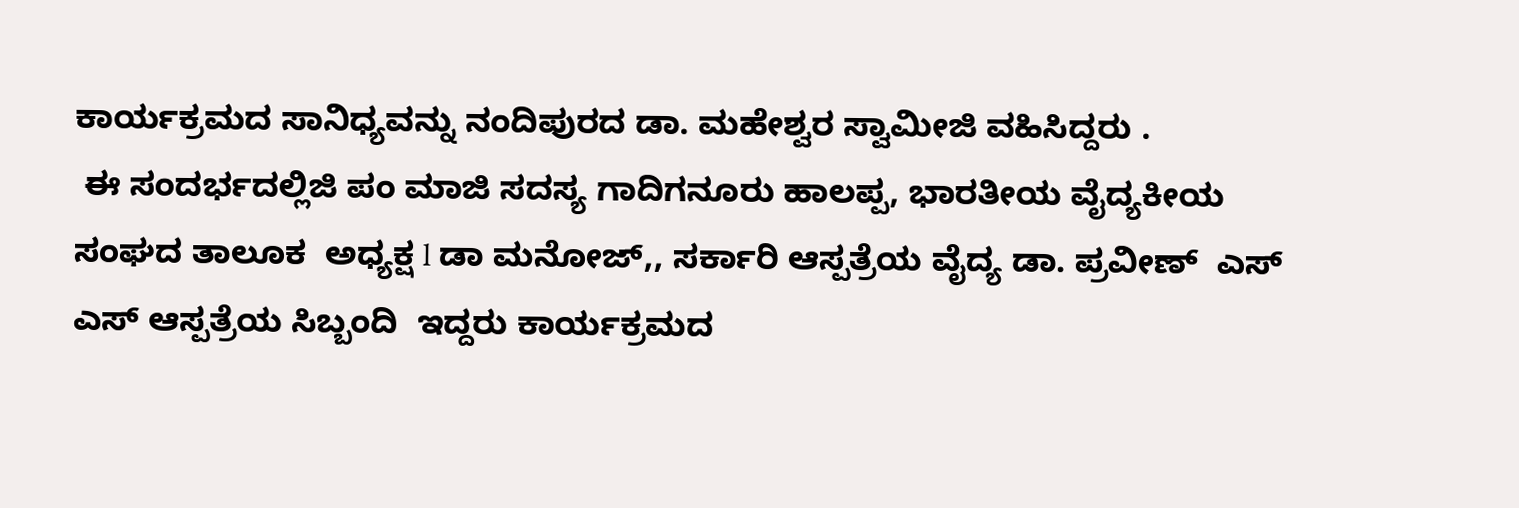ಕಾರ್ಯಕ್ರಮದ ಸಾನಿಧ್ಯವನ್ನು ನಂದಿಪುರದ ಡಾ. ಮಹೇಶ್ವರ ಸ್ವಾಮೀಜಿ ವಹಿಸಿದ್ದರು .
 ಈ ಸಂದರ್ಭದಲ್ಲಿಜಿ ಪಂ ಮಾಜಿ ಸದಸ್ಯ ಗಾದಿಗನೂರು ಹಾಲಪ್ಪ, ಭಾರತೀಯ ವೈದ್ಯಕೀಯ ಸಂಘದ ತಾಲೂಕ  ಅಧ್ಯಕ್ಷ l ಡಾ ಮನೋಜ್,, ಸರ್ಕಾರಿ ಆಸ್ಪತ್ರೆಯ ವೈದ್ಯ ಡಾ. ಪ್ರವೀಣ್  ಎಸ್ ಎಸ್ ಆಸ್ಪತ್ರೆಯ ಸಿಬ್ಬಂದಿ  ಇದ್ದರು ಕಾರ್ಯಕ್ರಮದ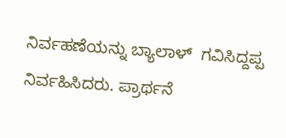ನಿರ್ವಹಣೆಯನ್ನು ಬ್ಯಾಲಾಳ್  ಗವಿಸಿದ್ದಪ್ಪ ನಿರ್ವಹಿಸಿದರು. ಪ್ರಾರ್ಥನೆ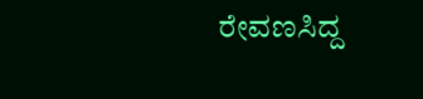ರೇವಣಸಿದ್ದ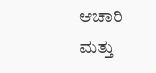ಆಚಾರಿ ಮತ್ತು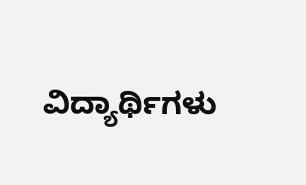ವಿದ್ಯಾರ್ಥಿಗಳು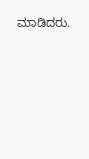ಮಾಡಿದರು.